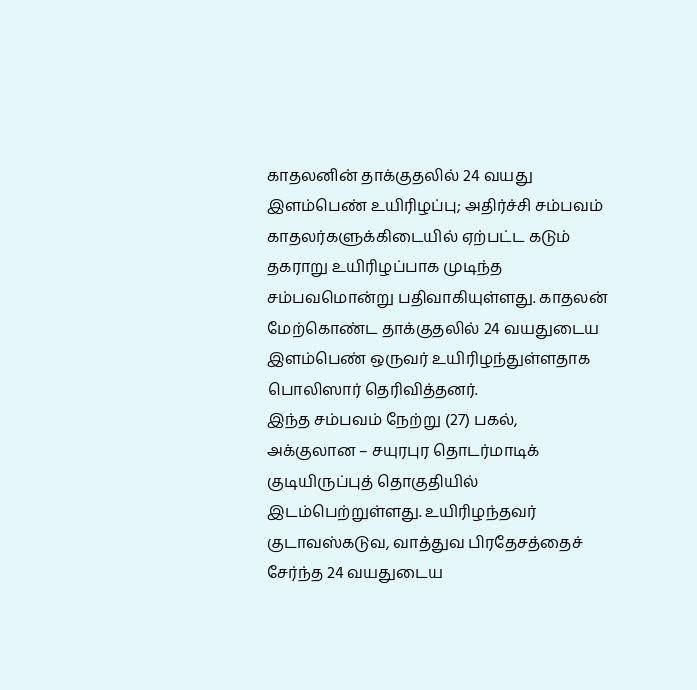காதலனின் தாக்குதலில் 24 வயது இளம்பெண் உயிரிழப்பு; அதிர்ச்சி சம்பவம்
காதலர்களுக்கிடையில் ஏற்பட்ட கடும் தகராறு உயிரிழப்பாக முடிந்த சம்பவமொன்று பதிவாகியுள்ளது. காதலன் மேற்கொண்ட தாக்குதலில் 24 வயதுடைய இளம்பெண் ஒருவர் உயிரிழந்துள்ளதாக பொலிஸார் தெரிவித்தனர்.
இந்த சம்பவம் நேற்று (27) பகல், அக்குலான – சயுரபுர தொடர்மாடிக் குடியிருப்புத் தொகுதியில் இடம்பெற்றுள்ளது. உயிரிழந்தவர் குடாவஸ்கடுவ, வாத்துவ பிரதேசத்தைச் சேர்ந்த 24 வயதுடைய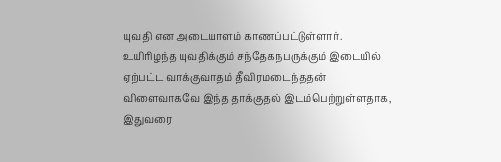யுவதி என அடையாளம் காணப்பட்டுள்ளார்.
உயிரிழந்த யுவதிக்கும் சந்தேகநபருக்கும் இடையில் ஏற்பட்ட வாக்குவாதம் தீவிரமடைந்ததன் விளைவாகவே இந்த தாக்குதல் இடம்பெற்றுள்ளதாக, இதுவரை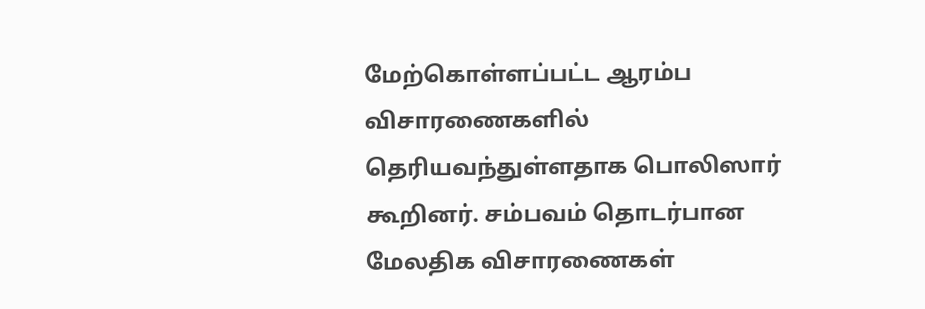மேற்கொள்ளப்பட்ட ஆரம்ப விசாரணைகளில் தெரியவந்துள்ளதாக பொலிஸார் கூறினர். சம்பவம் தொடர்பான மேலதிக விசாரணைகள்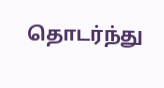தொடர்ந்து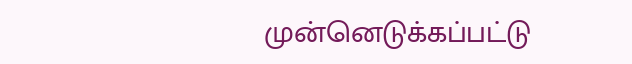முன்னெடுக்கப்பட்டு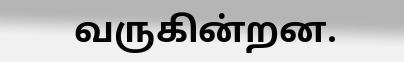வருகின்றன.